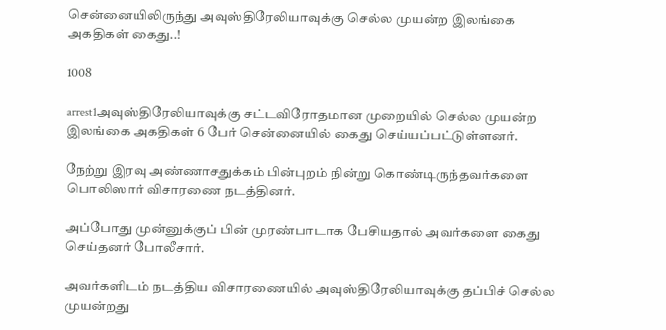சென்னையிலிருந்து அவுஸ்திரேலியாவுக்கு செல்ல முயன்ற இலங்கை அகதிகள் கைது..!

1008

arrest1அவுஸ்திரேலியாவுக்கு சட்டவிரோதமான முறையில் செல்ல முயன்ற இலங்கை அகதிகள் 6 பேர் சென்னையில் கைது செய்யப்பட்டுள்ளனர்.

நேற்று இரவு அண்ணாசதுக்கம் பின்புறம் நின்று கொண்டிருந்தவர்களை பொலிஸார் விசாரணை நடத்தினர்.

அப்போது முன்னுக்குப் பின் முரண்பாடாக பேசியதால் அவர்களை கைது செய்தனர் போலீசார்.

அவர்களிடம் நடத்திய விசாரணையில் அவுஸ்திரேலியாவுக்கு தப்பிச் செல்ல முயன்றது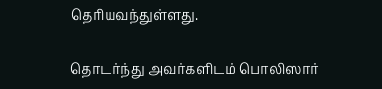தெரியவந்துள்ளது.

தொடர்ந்து அவர்களிடம் பொலிஸார்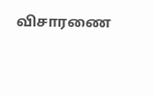விசாரணை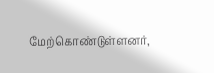மேற்கொண்டுள்ளனர்,